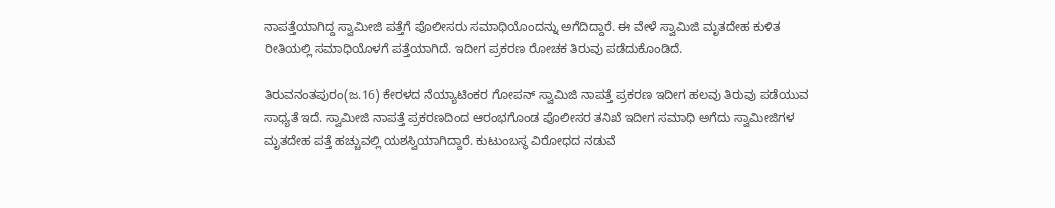ನಾಪತ್ತೆಯಾಗಿದ್ದ ಸ್ವಾಮೀಜಿ ಪತ್ತೆಗೆ ಪೊಲೀಸರು ಸಮಾಧಿಯೊಂದನ್ನು ಅಗೆದಿದ್ದಾರೆ. ಈ ವೇಳೆ ಸ್ವಾಮಿಜಿ ಮೃತದೇಹ ಕುಳಿತ ರೀತಿಯಲ್ಲಿ ಸಮಾಧಿಯೊಳಗೆ ಪತ್ತೆಯಾಗಿದೆ. ಇದೀಗ ಪ್ರಕರಣ ರೋಚಕ ತಿರುವು ಪಡೆದುಕೊಂಡಿದೆ.

ತಿರುವನಂತಪುರಂ(ಜ.16) ಕೇರಳದ ನೆಯ್ಯಾಟಿಂಕರ ಗೋಪನ್ ಸ್ವಾಮಿಜಿ ನಾಪತ್ತೆ ಪ್ರಕರಣ ಇದೀಗ ಹಲವು ತಿರುವು ಪಡೆಯುವ ಸಾಧ್ಯತೆ ಇದೆ. ಸ್ವಾಮೀಜಿ ನಾಪತ್ತೆ ಪ್ರಕರಣದಿಂದ ಆರಂಭಗೊಂಡ ಪೊಲೀಸರ ತನಿಖೆ ಇದೀಗ ಸಮಾಧಿ ಅಗೆದು ಸ್ವಾಮೀಜಿಗಳ ಮೃತದೇಹ ಪತ್ತೆ ಹಚ್ಚುವಲ್ಲಿ ಯಶಸ್ವಿಯಾಗಿದ್ದಾರೆ. ಕುಟುಂಬಸ್ಥ ವಿರೋಧದ ನಡುವೆ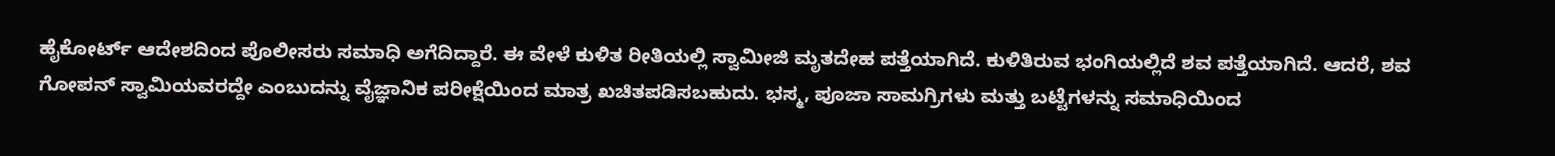ಹೈಕೋರ್ಟ್ ಆದೇಶದಿಂದ ಪೊಲೀಸರು ಸಮಾಧಿ ಅಗೆದಿದ್ದಾರೆ. ಈ ವೇಳೆ ಕುಳಿತ ರೀತಿಯಲ್ಲಿ ಸ್ವಾಮೀಜಿ ಮೃತದೇಹ ಪತ್ತೆಯಾಗಿದೆ. ಕುಳಿತಿರುವ ಭಂಗಿಯಲ್ಲಿದೆ ಶವ ಪತ್ತೆಯಾಗಿದೆ. ಆದರೆ, ಶವ ಗೋಪನ್ ಸ್ವಾಮಿಯವರದ್ದೇ ಎಂಬುದನ್ನು ವೈಜ್ಞಾನಿಕ ಪರೀಕ್ಷೆಯಿಂದ ಮಾತ್ರ ಖಚಿತಪಡಿಸಬಹುದು. ಭಸ್ಮ, ಪೂಜಾ ಸಾಮಗ್ರಿಗಳು ಮತ್ತು ಬಟ್ಟೆಗಳನ್ನು ಸಮಾಧಿಯಿಂದ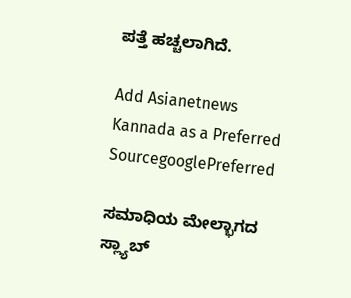ಪತ್ತೆ ಹಚ್ಚಲಾಗಿದೆ.

Add Asianetnews Kannada as a Preferred SourcegooglePreferred

ಸಮಾಧಿಯ ಮೇಲ್ಭಾಗದ ಸ್ಲ್ಯಾಬ್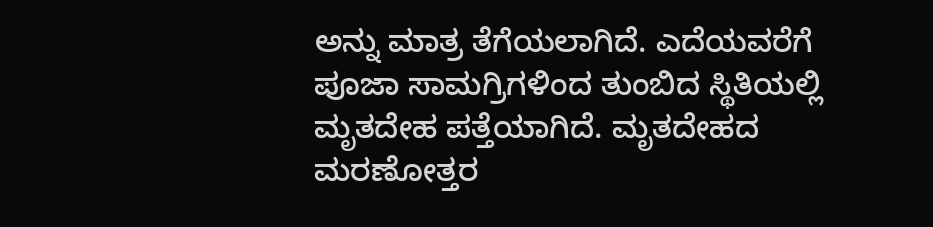ಅನ್ನು ಮಾತ್ರ ತೆಗೆಯಲಾಗಿದೆ. ಎದೆಯವರೆಗೆ ಪೂಜಾ ಸಾಮಗ್ರಿಗಳಿಂದ ತುಂಬಿದ ಸ್ಥಿತಿಯಲ್ಲಿ ಮೃತದೇಹ ಪತ್ತೆಯಾಗಿದೆ. ಮೃತದೇಹದ ಮರಣೋತ್ತರ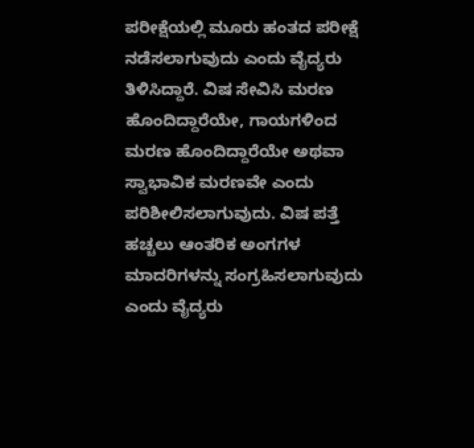ಪರೀಕ್ಷೆಯಲ್ಲಿ ಮೂರು ಹಂತದ ಪರೀಕ್ಷೆ ನಡೆಸಲಾಗುವುದು ಎಂದು ವೈದ್ಯರು ತಿಳಿಸಿದ್ದಾರೆ. ವಿಷ ಸೇವಿಸಿ ಮರಣ ಹೊಂದಿದ್ದಾರೆಯೇ, ಗಾಯಗಳಿಂದ ಮರಣ ಹೊಂದಿದ್ದಾರೆಯೇ ಅಥವಾ ಸ್ವಾಭಾವಿಕ ಮರಣವೇ ಎಂದು ಪರಿಶೀಲಿಸಲಾಗುವುದು. ವಿಷ ಪತ್ತೆ ಹಚ್ಚಲು ಆಂತರಿಕ ಅಂಗಗಳ ಮಾದರಿಗಳನ್ನು ಸಂಗ್ರಹಿಸಲಾಗುವುದು ಎಂದು ವೈದ್ಯರು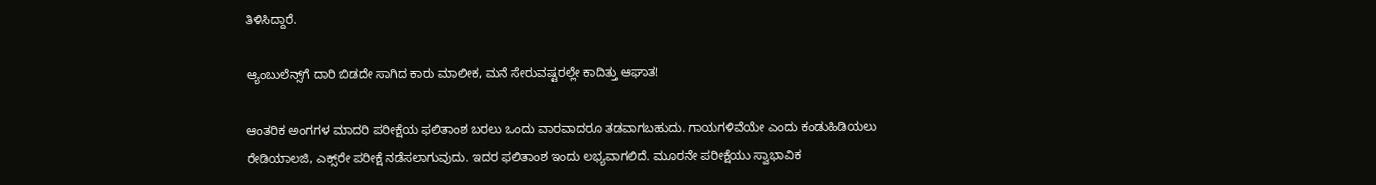ತಿಳಿಸಿದ್ದಾರೆ.

ಆ್ಯಂಬುಲೆನ್ಸ್‌ಗೆ ದಾರಿ ಬಿಡದೇ ಸಾಗಿದ ಕಾರು ಮಾಲೀಕ, ಮನೆ ಸೇರುವಷ್ಟರಲ್ಲೇ ಕಾದಿತ್ತು ಆಘಾತ!

ಆಂತರಿಕ ಅಂಗಗಳ ಮಾದರಿ ಪರೀಕ್ಷೆಯ ಫಲಿತಾಂಶ ಬರಲು ಒಂದು ವಾರವಾದರೂ ತಡವಾಗಬಹುದು. ಗಾಯಗಳಿವೆಯೇ ಎಂದು ಕಂಡುಹಿಡಿಯಲು ರೇಡಿಯಾಲಜಿ, ಎಕ್ಸ್‌ರೇ ಪರೀಕ್ಷೆ ನಡೆಸಲಾಗುವುದು. ಇದರ ಫಲಿತಾಂಶ ಇಂದು ಲಭ್ಯವಾಗಲಿದೆ. ಮೂರನೇ ಪರೀಕ್ಷೆಯು ಸ್ವಾಭಾವಿಕ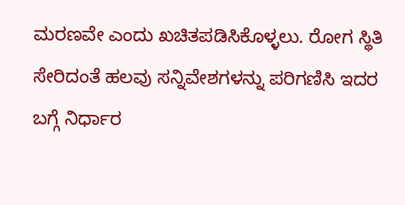ಮರಣವೇ ಎಂದು ಖಚಿತಪಡಿಸಿಕೊಳ್ಳಲು. ರೋಗ ಸ್ಥಿತಿ ಸೇರಿದಂತೆ ಹಲವು ಸನ್ನಿವೇಶಗಳನ್ನು ಪರಿಗಣಿಸಿ ಇದರ ಬಗ್ಗೆ ನಿರ್ಧಾರ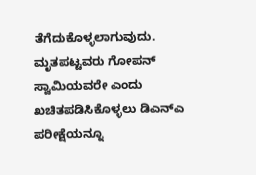ತೆಗೆದುಕೊಳ್ಳಲಾಗುವುದು. ಮೃತಪಟ್ಟವರು ಗೋಪನ್ ಸ್ವಾಮಿಯವರೇ ಎಂದು ಖಚಿತಪಡಿಸಿಕೊಳ್ಳಲು ಡಿಎನ್‌ಎ ಪರೀಕ್ಷೆಯನ್ನೂ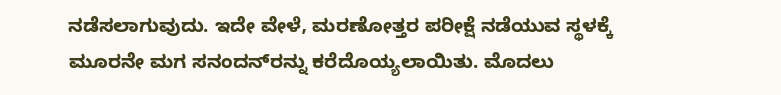ನಡೆಸಲಾಗುವುದು. ಇದೇ ವೇಳೆ, ಮರಣೋತ್ತರ ಪರೀಕ್ಷೆ ನಡೆಯುವ ಸ್ಥಳಕ್ಕೆ ಮೂರನೇ ಮಗ ಸನಂದನ್‌ರನ್ನು ಕರೆದೊಯ್ಯಲಾಯಿತು. ಮೊದಲು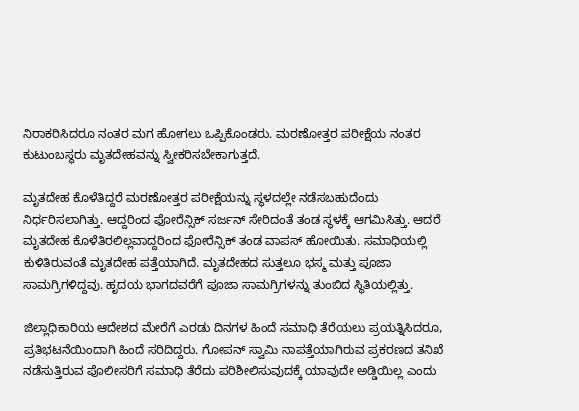ನಿರಾಕರಿಸಿದರೂ ನಂತರ ಮಗ ಹೋಗಲು ಒಪ್ಪಿಕೊಂಡರು. ಮರಣೋತ್ತರ ಪರೀಕ್ಷೆಯ ನಂತರ ಕುಟುಂಬಸ್ಥರು ಮೃತದೇಹವನ್ನು ಸ್ವೀಕರಿಸಬೇಕಾಗುತ್ತದೆ.

ಮೃತದೇಹ ಕೊಳೆತಿದ್ದರೆ ಮರಣೋತ್ತರ ಪರೀಕ್ಷೆಯನ್ನು ಸ್ಥಳದಲ್ಲೇ ನಡೆಸಬಹುದೆಂದು ನಿರ್ಧರಿಸಲಾಗಿತ್ತು. ಆದ್ದರಿಂದ ಫೋರೆನ್ಸಿಕ್ ಸರ್ಜನ್ ಸೇರಿದಂತೆ ತಂಡ ಸ್ಥಳಕ್ಕೆ ಆಗಮಿಸಿತ್ತು. ಆದರೆ ಮೃತದೇಹ ಕೊಳೆತಿರಲಿಲ್ಲವಾದ್ದರಿಂದ ಫೋರೆನ್ಸಿಕ್ ತಂಡ ವಾಪಸ್ ಹೋಯಿತು. ಸಮಾಧಿಯಲ್ಲಿ ಕುಳಿತಿರುವಂತೆ ಮೃತದೇಹ ಪತ್ತೆಯಾಗಿದೆ. ಮೃತದೇಹದ ಸುತ್ತಲೂ ಭಸ್ಮ ಮತ್ತು ಪೂಜಾ ಸಾಮಗ್ರಿಗಳಿದ್ದವು. ಹೃದಯ ಭಾಗದವರೆಗೆ ಪೂಜಾ ಸಾಮಗ್ರಿಗಳನ್ನು ತುಂಬಿದ ಸ್ಥಿತಿಯಲ್ಲಿತ್ತು.

ಜಿಲ್ಲಾಧಿಕಾರಿಯ ಆದೇಶದ ಮೇರೆಗೆ ಎರಡು ದಿನಗಳ ಹಿಂದೆ ಸಮಾಧಿ ತೆರೆಯಲು ಪ್ರಯತ್ನಿಸಿದರೂ, ಪ್ರತಿಭಟನೆಯಿಂದಾಗಿ ಹಿಂದೆ ಸರಿದಿದ್ದರು. ಗೋಪನ್ ಸ್ವಾಮಿ ನಾಪತ್ತೆಯಾಗಿರುವ ಪ್ರಕರಣದ ತನಿಖೆ ನಡೆಸುತ್ತಿರುವ ಪೊಲೀಸರಿಗೆ ಸಮಾಧಿ ತೆರೆದು ಪರಿಶೀಲಿಸುವುದಕ್ಕೆ ಯಾವುದೇ ಅಡ್ಡಿಯಿಲ್ಲ ಎಂದು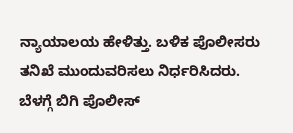ನ್ಯಾಯಾಲಯ ಹೇಳಿತ್ತು. ಬಳಿಕ ಪೊಲೀಸರು ತನಿಖೆ ಮುಂದುವರಿಸಲು ನಿರ್ಧರಿಸಿದರು. ಬೆಳಗ್ಗೆ ಬಿಗಿ ಪೊಲೀಸ್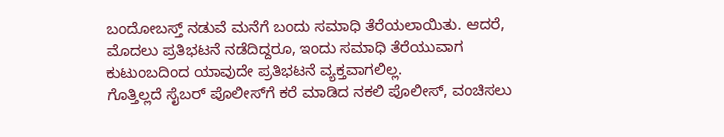ಬಂದೋಬಸ್ತ್ ನಡುವೆ ಮನೆಗೆ ಬಂದು ಸಮಾಧಿ ತೆರೆಯಲಾಯಿತು. ಆದರೆ, ಮೊದಲು ಪ್ರತಿಭಟನೆ ನಡೆದಿದ್ದರೂ, ಇಂದು ಸಮಾಧಿ ತೆರೆಯುವಾಗ ಕುಟುಂಬದಿಂದ ಯಾವುದೇ ಪ್ರತಿಭಟನೆ ವ್ಯಕ್ತವಾಗಲಿಲ್ಲ.
ಗೊತ್ತಿಲ್ಲದೆ ಸೈಬರ್ ಪೊಲೀಸ್‌ಗೆ ಕರೆ ಮಾಡಿದ ನಕಲಿ ಪೊಲೀಸ್, ವಂಚಿಸಲು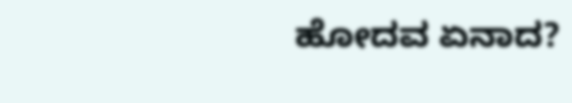ಹೋದವ ಏನಾದ?